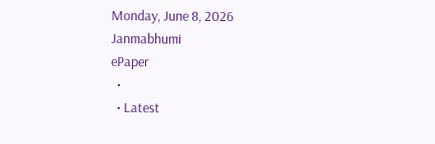Monday, June 8, 2026
Janmabhumi
ePaper
  •
  • Latest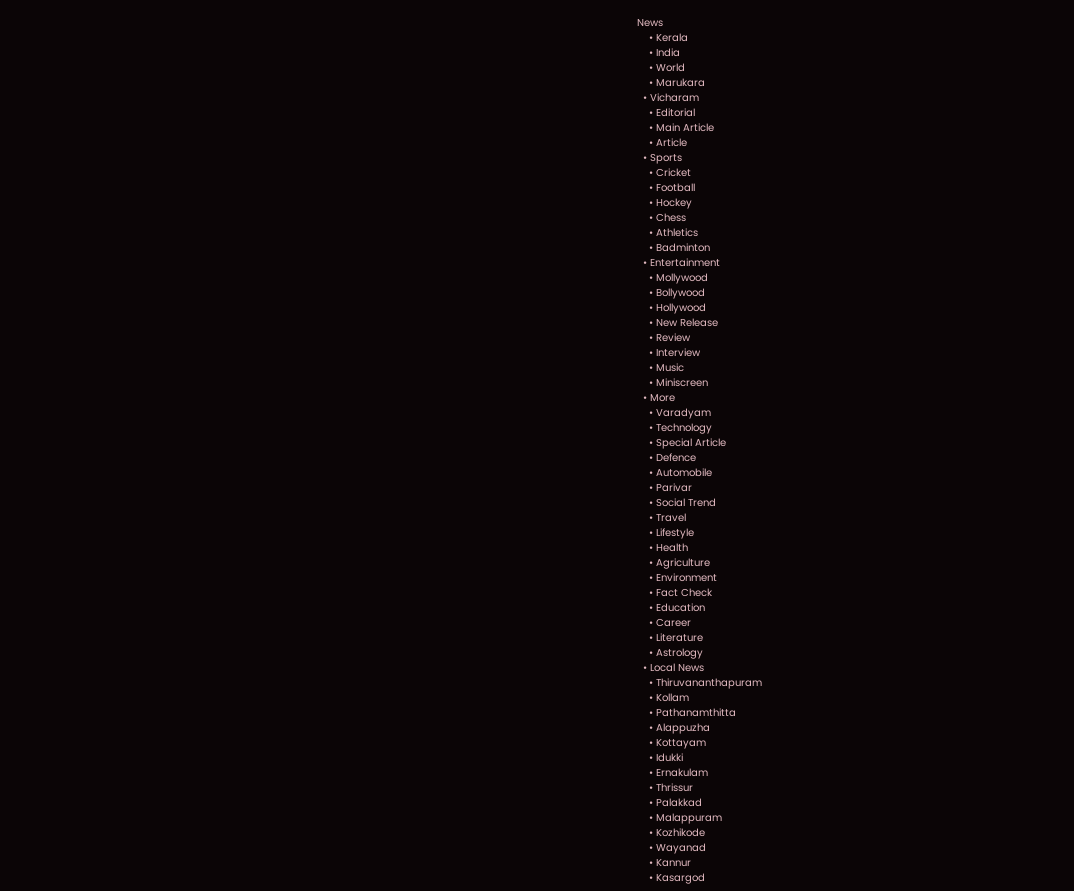News
    • Kerala
    • India
    • World
    • Marukara
  • Vicharam
    • Editorial
    • Main Article
    • Article
  • Sports
    • Cricket
    • Football
    • Hockey
    • Chess
    • Athletics
    • Badminton
  • Entertainment
    • Mollywood
    • Bollywood
    • Hollywood
    • New Release
    • Review
    • Interview
    • Music
    • Miniscreen
  • More
    • Varadyam
    • Technology
    • Special Article
    • Defence
    • Automobile
    • Parivar
    • Social Trend
    • Travel
    • Lifestyle
    • Health
    • Agriculture
    • Environment
    • Fact Check
    • Education
    • Career
    • Literature
    • Astrology
  • Local News
    • Thiruvananthapuram
    • Kollam
    • Pathanamthitta
    • Alappuzha
    • Kottayam
    • Idukki
    • Ernakulam
    • Thrissur
    • Palakkad
    • Malappuram
    • Kozhikode
    • Wayanad
    • Kannur
    • Kasargod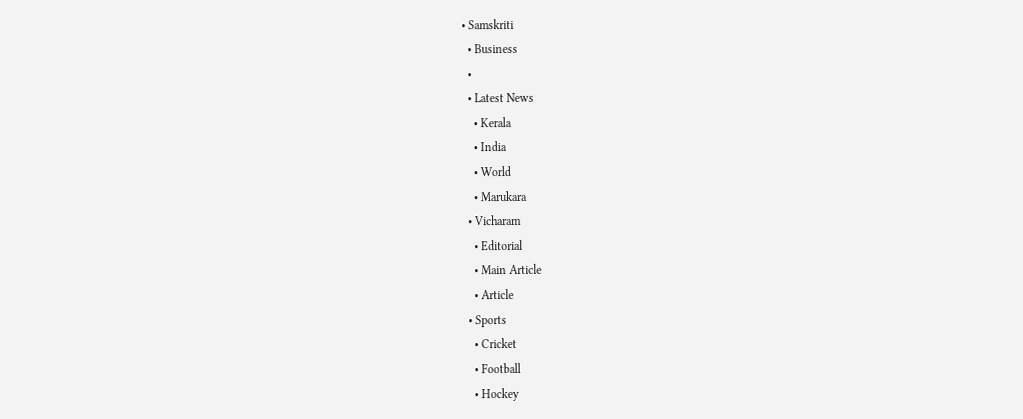• Samskriti
  • Business
  •
  • Latest News
    • Kerala
    • India
    • World
    • Marukara
  • Vicharam
    • Editorial
    • Main Article
    • Article
  • Sports
    • Cricket
    • Football
    • Hockey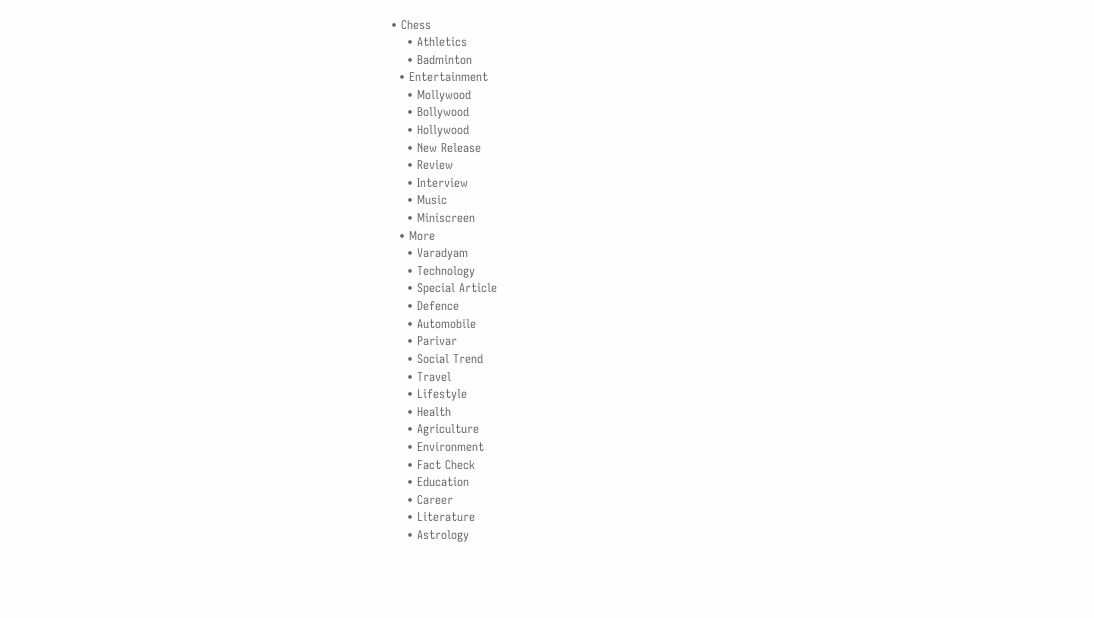• Chess
    • Athletics
    • Badminton
  • Entertainment
    • Mollywood
    • Bollywood
    • Hollywood
    • New Release
    • Review
    • Interview
    • Music
    • Miniscreen
  • More
    • Varadyam
    • Technology
    • Special Article
    • Defence
    • Automobile
    • Parivar
    • Social Trend
    • Travel
    • Lifestyle
    • Health
    • Agriculture
    • Environment
    • Fact Check
    • Education
    • Career
    • Literature
    • Astrology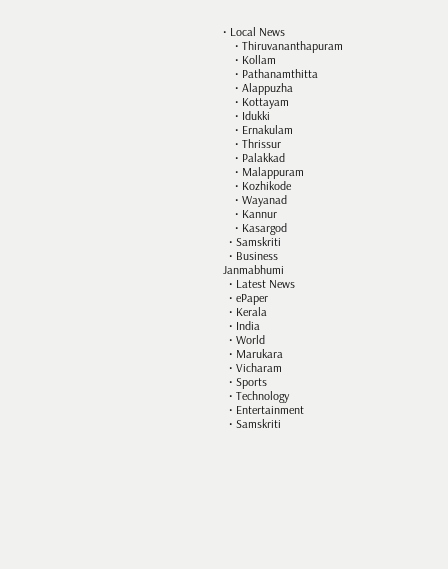• Local News
    • Thiruvananthapuram
    • Kollam
    • Pathanamthitta
    • Alappuzha
    • Kottayam
    • Idukki
    • Ernakulam
    • Thrissur
    • Palakkad
    • Malappuram
    • Kozhikode
    • Wayanad
    • Kannur
    • Kasargod
  • Samskriti
  • Business
Janmabhumi
  • Latest News
  • ePaper
  • Kerala
  • India
  • World
  • Marukara
  • Vicharam
  • Sports
  • Technology
  • Entertainment
  • Samskriti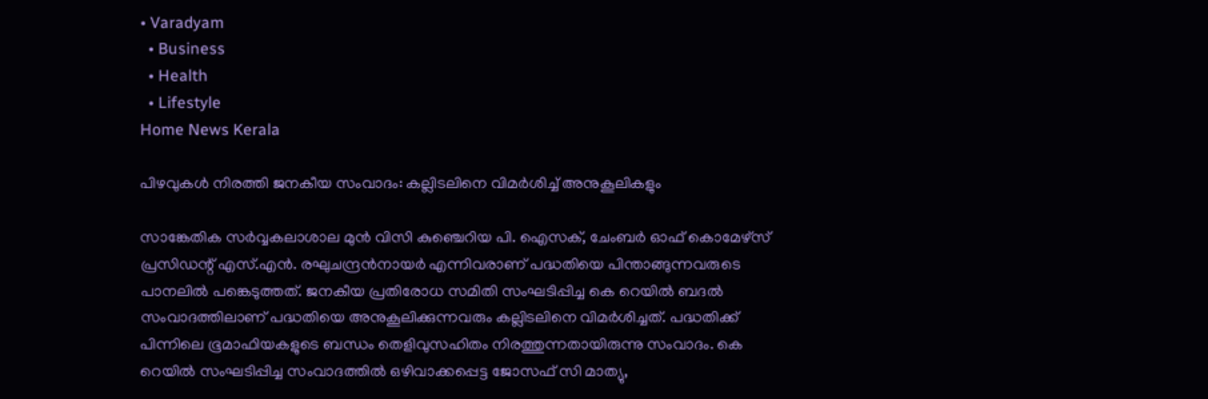• Varadyam
  • Business
  • Health
  • Lifestyle
Home News Kerala

പിഴവുകള്‍ നിരത്തി ജനകീയ സംവാദം: കല്ലിടലിനെ വിമര്‍ശിച്ച് അനുകൂലികളും

സാങ്കേതിക സര്‍വ്വകലാശാല മുന്‍ വിസി കുഞ്ചെറിയ പി. ഐസക്, ചേംബര്‍ ഓഫ് കൊമേഴ്‌സ് പ്രസിഡന്റ് എസ്.എന്‍. രഘുചന്ദ്രന്‍നായര്‍ എന്നിവരാണ് പദ്ധതിയെ പിന്താങ്ങുന്നവരുടെ പാനലില്‍ പങ്കെടുത്തത്. ജനകീയ പ്രതിരോധ സമിതി സംഘടിപ്പിച്ച കെ റെയില്‍ ബദല്‍ സംവാദത്തിലാണ് പദ്ധതിയെ അനുകൂലിക്കുന്നവരും കല്ലിടലിനെ വിമര്‍ശിച്ചത്. പദ്ധതിക്ക് പിന്നിലെ ഭൂമാഫിയകളുടെ ബന്ധം തെളിവുസഹിതം നിരത്തുന്നതായിരുന്നു സംവാദം. കെ റെയില്‍ സംഘടിപ്പിച്ച സംവാദത്തില്‍ ഒഴിവാക്കപ്പെട്ട ജോസഫ് സി മാത്യു,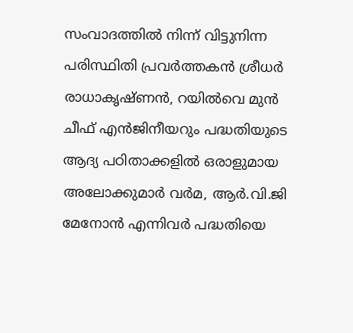സംവാദത്തില്‍ നിന്ന് വിട്ടുനിന്ന പരിസ്ഥിതി പ്രവര്‍ത്തകന്‍ ശ്രീധര്‍ രാധാകൃഷ്ണന്‍, റയില്‍വെ മുന്‍ ചീഫ് എന്‍ജിനീയറും പദ്ധതിയുടെ ആദ്യ പഠിതാക്കളില്‍ ഒരാളുമായ അലോക്കുമാര്‍ വര്‍മ, ആര്‍.വി.ജി മേനോന്‍ എന്നിവര്‍ പദ്ധതിയെ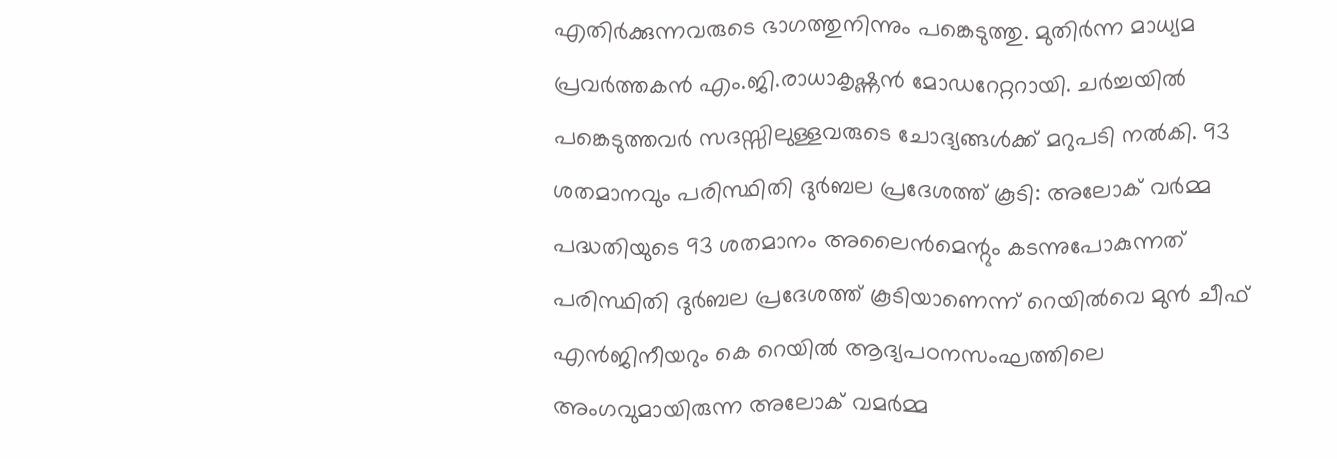എതിര്‍ക്കുന്നവരുടെ ഭാഗത്തുനിന്നും പങ്കെടുത്തു. മുതിര്‍ന്ന മാധ്യമ പ്രവര്‍ത്തകന്‍ എം.ജി.രാധാകൃഷ്ണന്‍ മോഡറേറ്ററായി. ചര്‍ച്ചയില്‍ പങ്കെടുത്തവര്‍ സദസ്സിലുള്ളവരുടെ ചോദ്യങ്ങള്‍ക്ക് മറുപടി നല്‍കി. 93 ശതമാനവും പരിസ്ഥിതി ദുര്‍ബല പ്രദേശത്ത് കൂടി: അലോക് വര്‍മ്മ പദ്ധതിയുടെ 93 ശതമാനം അലൈന്‍മെന്റും കടന്നുപോകുന്നത് പരിസ്ഥിതി ദുര്‍ബല പ്രദേശത്ത് കൂടിയാണെന്ന് റെയില്‍വെ മുന്‍ ചീഫ് എന്‍ജിനീയറും കെ റെയില്‍ ആദ്യപഠനസംഘത്തിലെ അംഗവുമായിരുന്ന അലോക് വമര്‍മ്മ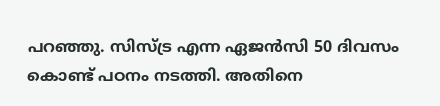പറഞ്ഞു. സിസ്ട്ര എന്ന ഏജന്‍സി 50 ദിവസം കൊണ്ട് പഠനം നടത്തി. അതിനെ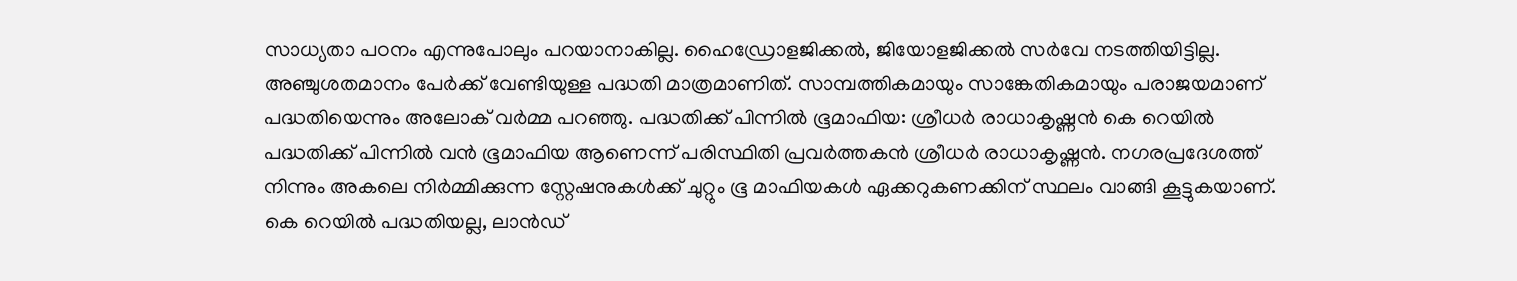സാധ്യതാ പഠനം എന്നുപോലും പറയാനാകില്ല. ഹൈഡ്രോളജിക്കല്‍, ജിയോളജിക്കല്‍ സര്‍വേ നടത്തിയിട്ടില്ല. അഞ്ചുശതമാനം പേര്‍ക്ക് വേണ്ടിയുള്ള പദ്ധതി മാത്രമാണിത്. സാമ്പത്തികമായും സാങ്കേതികമായും പരാജയമാണ് പദ്ധതിയെന്നും അലോക് വര്‍മ്മ പറഞ്ഞു. പദ്ധതിക്ക് പിന്നില്‍ ഭൂമാഫിയ: ശ്രീധര്‍ രാധാകൃഷ്ണന്‍ കെ റെയില്‍ പദ്ധതിക്ക് പിന്നില്‍ വന്‍ ഭൂമാഫിയ ആണെന്ന് പരിസ്ഥിതി പ്രവര്‍ത്തകന്‍ ശ്രീധര്‍ രാധാകൃഷ്ണന്‍. നഗരപ്രദേശത്ത് നിന്നും അകലെ നിര്‍മ്മിക്കുന്ന സ്റ്റേഷനുകള്‍ക്ക് ചുറ്റും ഭൂ മാഫിയകള്‍ ഏക്കറുകണക്കിന് സ്ഥലം വാങ്ങി കൂട്ടുകയാണ്. കെ റെയില്‍ പദ്ധതിയല്ല, ലാന്‍ഡ്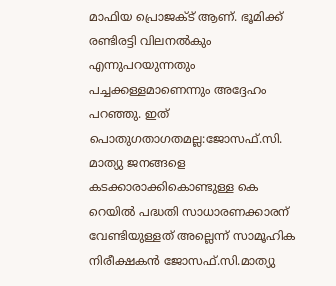മാഫിയ പ്രൊജക്ട് ആണ്. ഭൂമിക്ക് രണ്ടിരട്ടി വിലനല്‍കും എന്നുപറയുന്നതും പച്ചക്കള്ളമാണെന്നും അദ്ദേഹം പറഞ്ഞു. ഇത് പൊതുഗതാഗതമല്ല:ജോസഫ്.സി. മാത്യു ജനങ്ങളെ കടക്കാരാക്കികൊണ്ടുള്ള കെ റെയില്‍ പദ്ധതി സാധാരണക്കാരന് വേണ്ടിയുള്ളത് അല്ലെന്ന് സാമൂഹിക നിരീക്ഷകന്‍ ജോസഫ്.സി.മാത്യു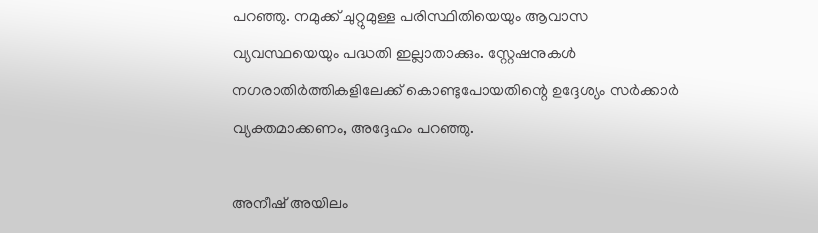പറഞ്ഞു. നമുക്ക് ചുറ്റുമുള്ള പരിസ്ഥിതിയെയും ആവാസ വ്യവസ്ഥയെയും പദ്ധതി ഇല്ലാതാക്കും. സ്റ്റേഷനുകള്‍ നഗരാതിര്‍ത്തികളിലേക്ക് കൊണ്ടുപോയതിന്റെ ഉദ്ദേശ്യം സര്‍ക്കാര്‍ വ്യക്തമാക്കണം, അദ്ദേഹം പറഞ്ഞു.

അനീഷ് അയിലം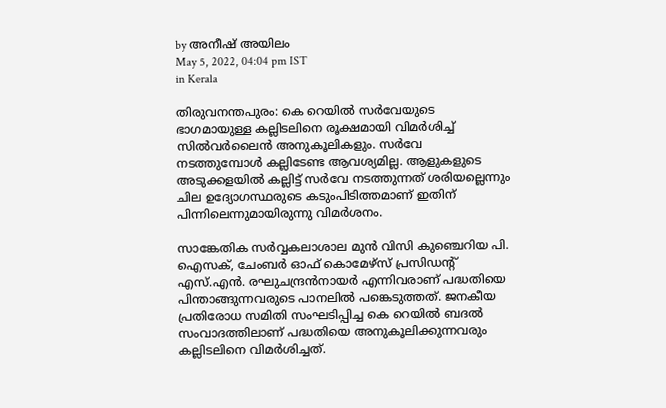by അനീഷ് അയിലം
May 5, 2022, 04:04 pm IST
in Kerala

തിരുവനന്തപുരം: കെ റെയില്‍ സര്‍വേയുടെ ഭാഗമായുള്ള കല്ലിടലിനെ രൂക്ഷമായി വിമര്‍ശിച്ച് സില്‍വര്‍ലൈന്‍ അനുകൂലികളും. സര്‍വേ നടത്തുമ്പോള്‍ കല്ലിടേണ്ട ആവശ്യമില്ല. ആളുകളുടെ അടുക്കളയില്‍ കല്ലിട്ട് സര്‍വേ നടത്തുന്നത് ശരിയല്ലെന്നും ചില ഉദ്യോഗസ്ഥരുടെ കടുംപിടിത്തമാണ് ഇതിന് പിന്നിലെന്നുമായിരുന്നു വിമര്‍ശനം.

സാങ്കേതിക സര്‍വ്വകലാശാല മുന്‍ വിസി കുഞ്ചെറിയ പി. ഐസക്, ചേംബര്‍ ഓഫ് കൊമേഴ്‌സ് പ്രസിഡന്റ് എസ്.എന്‍. രഘുചന്ദ്രന്‍നായര്‍ എന്നിവരാണ് പദ്ധതിയെ പിന്താങ്ങുന്നവരുടെ പാനലില്‍ പങ്കെടുത്തത്. ജനകീയ പ്രതിരോധ സമിതി സംഘടിപ്പിച്ച കെ റെയില്‍ ബദല്‍ സംവാദത്തിലാണ് പദ്ധതിയെ അനുകൂലിക്കുന്നവരും കല്ലിടലിനെ വിമര്‍ശിച്ചത്.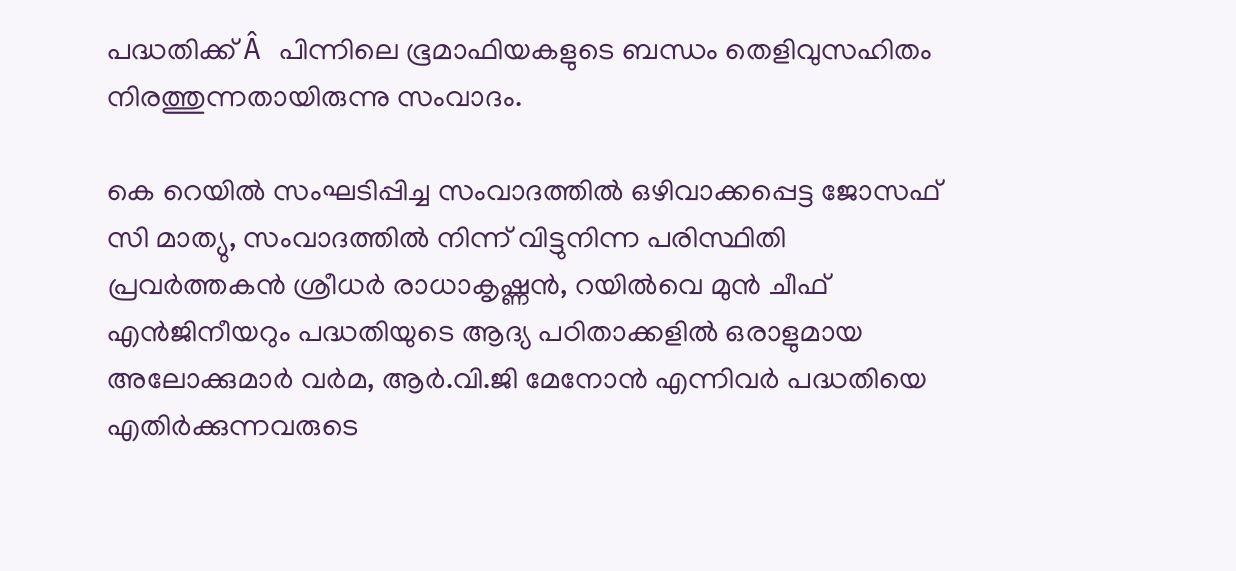പദ്ധതിക്ക് Â പിന്നിലെ ഭൂമാഫിയകളുടെ ബന്ധം തെളിവുസഹിതം നിരത്തുന്നതായിരുന്നു സംവാദം.

കെ റെയില്‍ സംഘടിപ്പിച്ച സംവാദത്തില്‍ ഒഴിവാക്കപ്പെട്ട ജോസഫ് സി മാത്യു, സംവാദത്തില്‍ നിന്ന് വിട്ടുനിന്ന പരിസ്ഥിതി പ്രവര്‍ത്തകന്‍ ശ്രീധര്‍ രാധാകൃഷ്ണന്‍, റയില്‍വെ മുന്‍ ചീഫ് എന്‍ജിനീയറും പദ്ധതിയുടെ ആദ്യ പഠിതാക്കളില്‍ ഒരാളുമായ അലോക്കുമാര്‍ വര്‍മ, ആര്‍.വി.ജി മേനോന്‍ എന്നിവര്‍ പദ്ധതിയെ എതിര്‍ക്കുന്നവരുടെ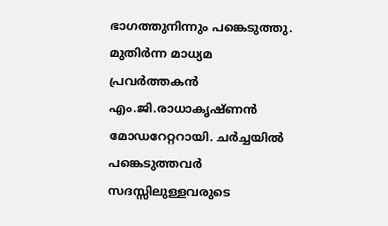ഭാഗത്തുനിന്നും പങ്കെടുത്തു. മുതിര്‍ന്ന മാധ്യമ പ്രവര്‍ത്തകന്‍ എം.ജി.രാധാകൃഷ്ണന്‍ മോഡറേറ്ററായി. ചര്‍ച്ചയില്‍ പങ്കെടുത്തവര്‍ സദസ്സിലുള്ളവരുടെ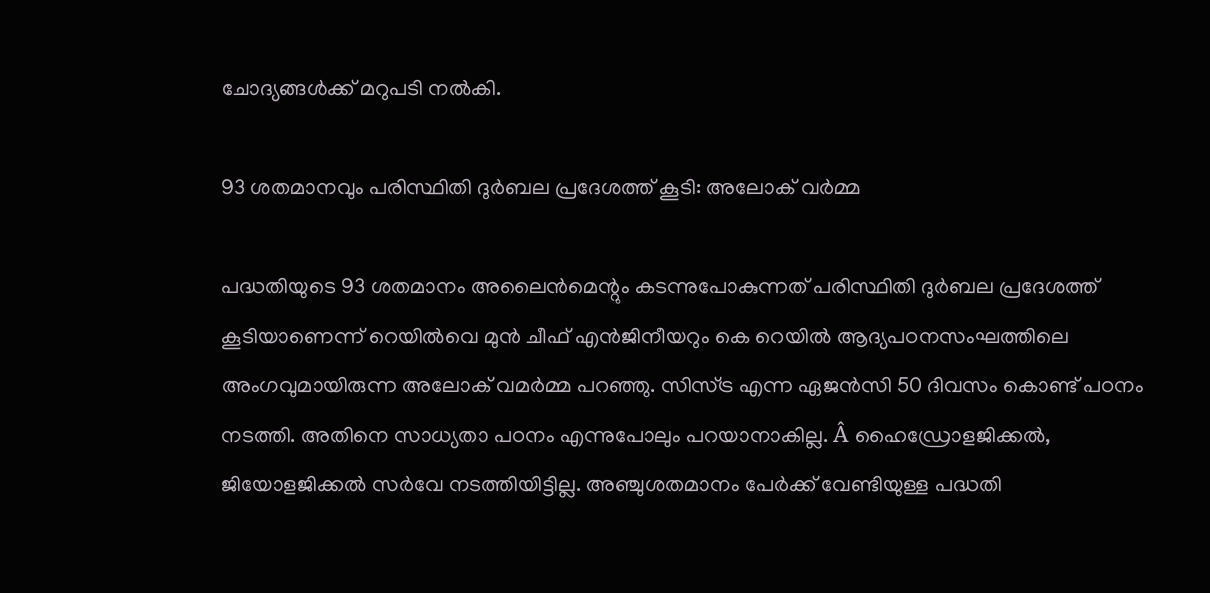ചോദ്യങ്ങള്‍ക്ക് മറുപടി നല്‍കി.

93 ശതമാനവും പരിസ്ഥിതി ദുര്‍ബല പ്രദേശത്ത് കൂടി: അലോക് വര്‍മ്മ

പദ്ധതിയുടെ 93 ശതമാനം അലൈന്‍മെന്റും കടന്നുപോകുന്നത് പരിസ്ഥിതി ദുര്‍ബല പ്രദേശത്ത് കൂടിയാണെന്ന് റെയില്‍വെ മുന്‍ ചീഫ് എന്‍ജിനീയറും കെ റെയില്‍ ആദ്യപഠനസംഘത്തിലെ അംഗവുമായിരുന്ന അലോക് വമര്‍മ്മ പറഞ്ഞു. സിസ്ട്ര എന്ന ഏജന്‍സി 50 ദിവസം കൊണ്ട് പഠനം നടത്തി. അതിനെ സാധ്യതാ പഠനം എന്നുപോലും പറയാനാകില്ല. Â ഹൈഡ്രോളജിക്കല്‍, ജിയോളജിക്കല്‍ സര്‍വേ നടത്തിയിട്ടില്ല. അഞ്ചുശതമാനം പേര്‍ക്ക് വേണ്ടിയുള്ള പദ്ധതി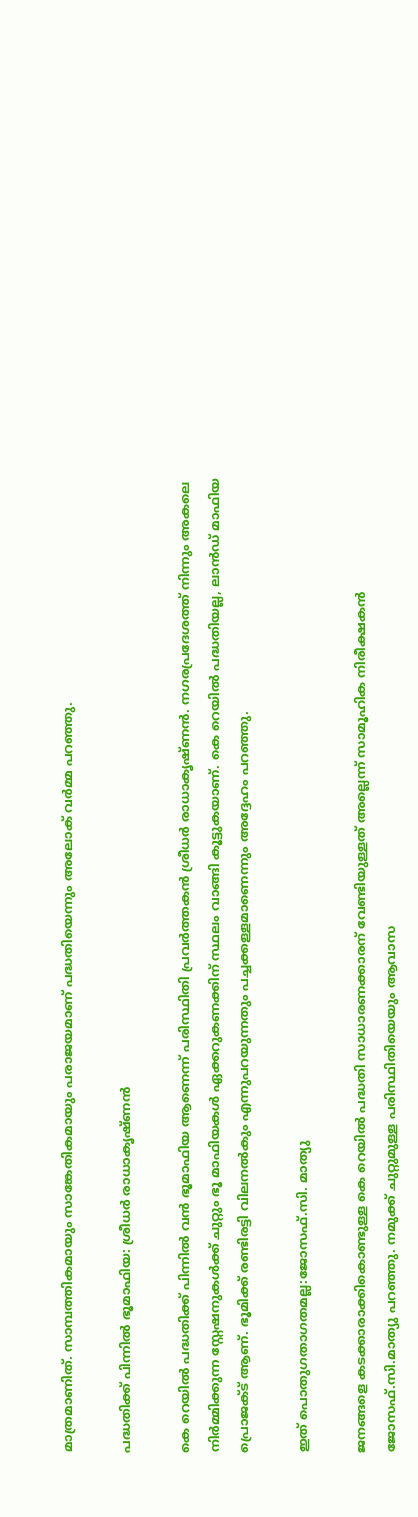മാത്രമാണിത്. സാമ്പത്തികമായും സാങ്കേതികമായും പരാജയമാണ് പദ്ധതിയെന്നും അലോക് വര്‍മ്മ പറഞ്ഞു.

പദ്ധതിക്ക് പിന്നില്‍ ഭൂമാഫിയ: ശ്രീധര്‍ രാധാകൃഷ്ണന്‍

കെ റെയില്‍ പദ്ധതിക്ക് പിന്നില്‍ വന്‍ ഭൂമാഫിയ ആണെന്ന് പരിസ്ഥിതി പ്രവര്‍ത്തകന്‍ ശ്രീധര്‍ രാധാകൃഷ്ണന്‍. നഗരപ്രദേശത്ത് നിന്നും അകലെ നിര്‍മ്മിക്കുന്ന സ്റ്റേഷനുകള്‍ക്ക് ചുറ്റും ഭൂ മാഫിയകള്‍ ഏക്കറുകണക്കിന് സ്ഥലം വാങ്ങി കൂട്ടുകയാണ്. കെ റെയില്‍ പദ്ധതിയല്ല, ലാന്‍ഡ് മാഫിയ പ്രൊജക്ട് ആണ്. ഭൂമിക്ക് രണ്ടിരട്ടി വിലനല്‍കും എന്നുപറയുന്നതും പച്ചക്കള്ളമാണെന്നും അദ്ദേഹം പറഞ്ഞു.

ഇത് പൊതുഗതാഗതമല്ല:ജോസഫ്.സി. മാത്യു

ജനങ്ങളെ കടക്കാരാക്കികൊണ്ടുള്ള കെ റെയില്‍ പദ്ധതി സാധാരണക്കാരന് വേണ്ടിയുള്ളത് അല്ലെന്ന് സാമൂഹിക നിരീക്ഷകന്‍ ജോസഫ്.സി.മാത്യു പറഞ്ഞു. നമുക്ക് ചുറ്റുമുള്ള പരിസ്ഥിതിയെയും ആവാസ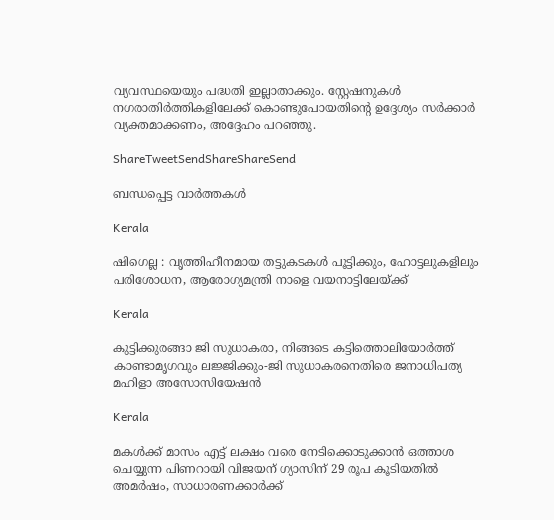വ്യവസ്ഥയെയും പദ്ധതി ഇല്ലാതാക്കും. സ്റ്റേഷനുകള്‍ നഗരാതിര്‍ത്തികളിലേക്ക് കൊണ്ടുപോയതിന്റെ ഉദ്ദേശ്യം സര്‍ക്കാര്‍ വ്യക്തമാക്കണം, അദ്ദേഹം പറഞ്ഞു.

ShareTweetSendShareShareSend

ബന്ധപ്പെട്ട വാര്‍ത്തകള്‍

Kerala

ഷിഗെല്ല : വൃത്തിഹീനമായ തട്ടുകടകള്‍ പൂട്ടിക്കും, ഹോട്ടലുകളിലും പരിശോധന, ആരോഗ്യമന്ത്രി നാളെ വയനാട്ടിലേയ്‌ക്ക്

Kerala

കുട്ടിക്കുരങ്ങാ ജി സുധാകരാ, നിങ്ങടെ കട്ടിത്തൊലിയോര്‍ത്ത് കാണ്ടാമൃഗവും ലജ്ജിക്കും-ജി സുധാകരനെതിരെ ജനാധിപത്യ മഹിളാ അസോസിയേഷന്‍

Kerala

മകള്‍ക്ക് മാസം എട്ട് ലക്ഷം വരെ നേടിക്കൊടുക്കാന്‍ ഒത്താശ ചെയ്യുന്ന പിണറായി വിജയന് ഗ്യാസിന് 29 രൂപ കൂടിയതില്‍ അമര്‍ഷം, സാധാരണക്കാര്‍ക്ക്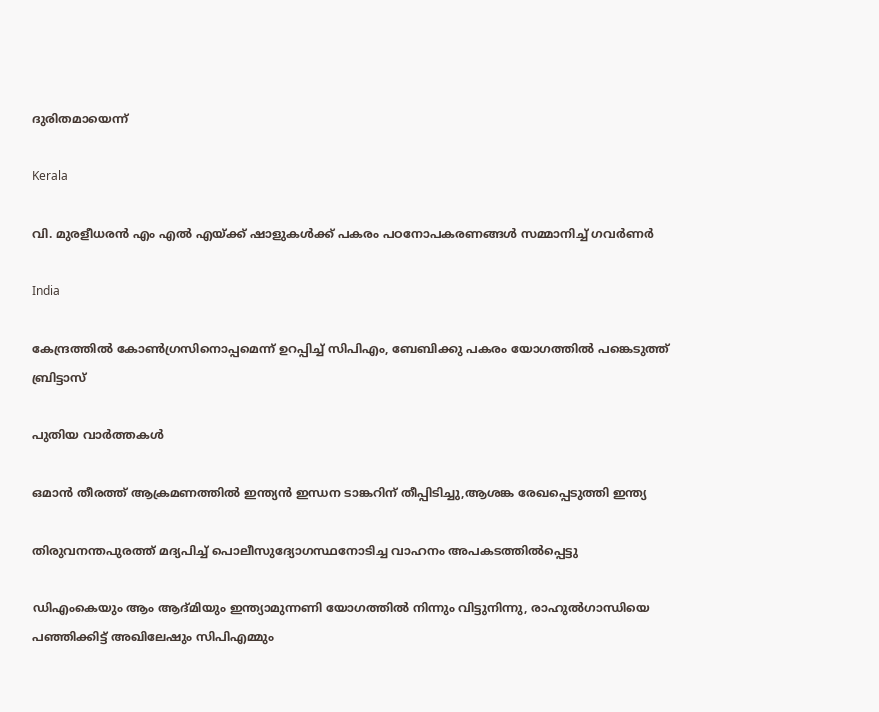ദുരിതമായെന്ന്

Kerala

വി. മുരളീധരന്‍ എം എല്‍ എയ്‌ക്ക് ഷാളുകള്‍ക്ക് പകരം പഠനോപകരണങ്ങള്‍ സമ്മാനിച്ച് ഗവര്‍ണര്‍

India

കേന്ദ്രത്തില്‍ കോണ്‍ഗ്രസിനൊപ്പമെന്ന് ഉറപ്പിച്ച് സിപിഎം, ബേബിക്കു പകരം യോഗത്തില്‍ പങ്കെടുത്ത് ബ്രിട്ടാസ്

പുതിയ വാര്‍ത്തകള്‍

ഒമാന്‍ തീരത്ത് ആക്രമണത്തില്‍ ഇന്ത്യന്‍ ഇന്ധന ടാങ്കറിന് തീപ്പിടിച്ചു,ആശങ്ക രേഖപ്പെടുത്തി ഇന്ത്യ

തിരുവനന്തപുരത്ത് മദ്യപിച്ച് പൊലീസുദ്യോഗസ്ഥനോടിച്ച വാഹനം അപകടത്തില്‍പ്പെട്ടു

ഡിഎംകെയും ആം ആദ്മിയും ഇന്ത്യാമുന്നണി യോഗത്തില്‍ നിന്നും വിട്ടുനിന്നു, രാഹുല്‍ഗാന്ധിയെ പഞ്ഞിക്കിട്ട് അഖിലേഷും സിപിഎമ്മും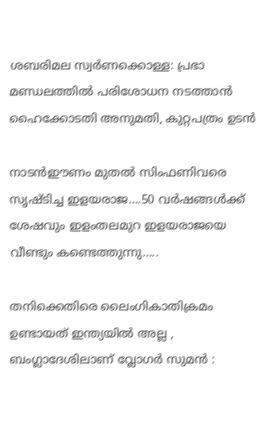ശബരിമല സ്വര്‍ണക്കൊള്ള: പ്രഭാ മണ്ഡലത്തില്‍ പരിശോധന നടത്താന്‍ ഹൈക്കോടതി അനുമതി, കുറ്റപത്രം ഉടന്‍

നാടന്‍ഈണം മുതല്‍ സിംഫണിവരെ സൃഷ്ടിച്ച ഇളയരാജ….50 വര്‍ഷങ്ങള്‍ക്ക് ശേഷവും ഇളംതലമുറ ഇളയരാജയെ വീണ്ടും കണ്ടെത്തുന്നു…..

തനിക്കെതിരെ ലൈംഗികാതിക്രമം ഉണ്ടായത് ഇന്ത്യയിൽ അല്ല , ബംഗ്ലാദേശിലാണ് വ്ലോഗർ സുമൻ :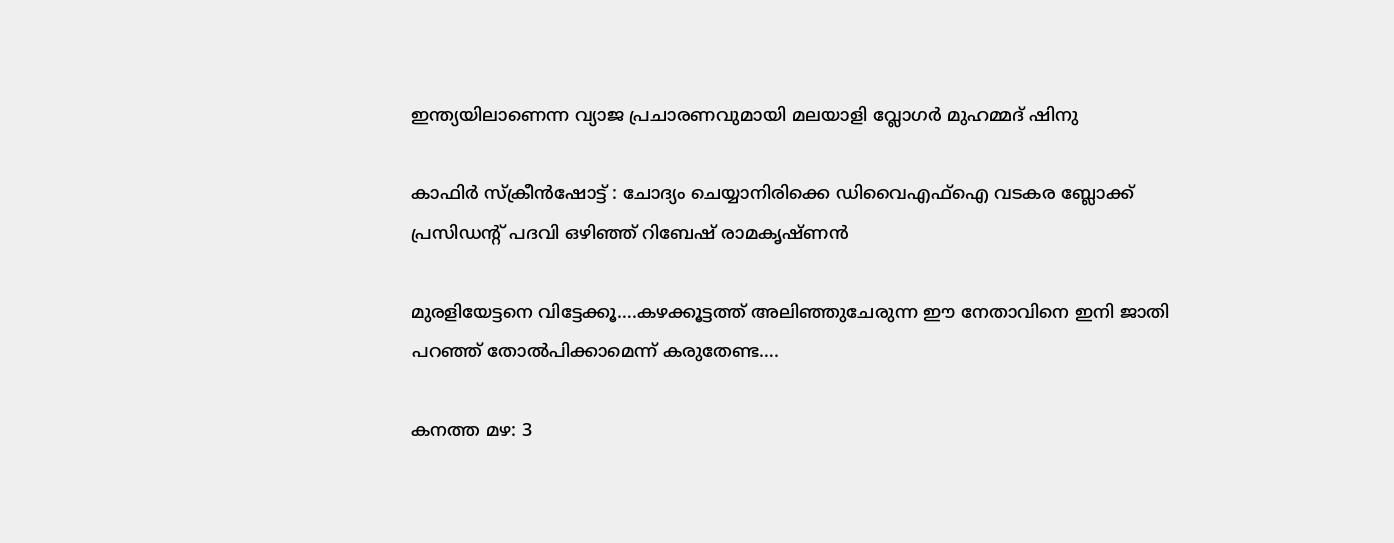ഇന്ത്യയിലാണെന്ന വ്യാജ പ്രചാരണവുമായി മലയാളി വ്ലോഗർ മുഹമ്മദ് ഷിനു

കാഫിര്‍ സ്‌ക്രീന്‍ഷോട്ട് : ചോദ്യം ചെയ്യാനിരിക്കെ ഡിവൈഎഫ്‌ഐ വടകര ബ്ലോക്ക് പ്രസിഡന്റ് പദവി ഒഴിഞ്ഞ് റിബേഷ് രാമകൃഷ്ണന്‍

മുരളിയേട്ടനെ വിട്ടേക്കൂ….കഴക്കൂട്ടത്ത് അലിഞ്ഞുചേരുന്ന ഈ നേതാവിനെ ഇനി ജാതി പറഞ്ഞ് തോല്‍പിക്കാമെന്ന് കരുതേണ്ട….

കനത്ത മഴ: 3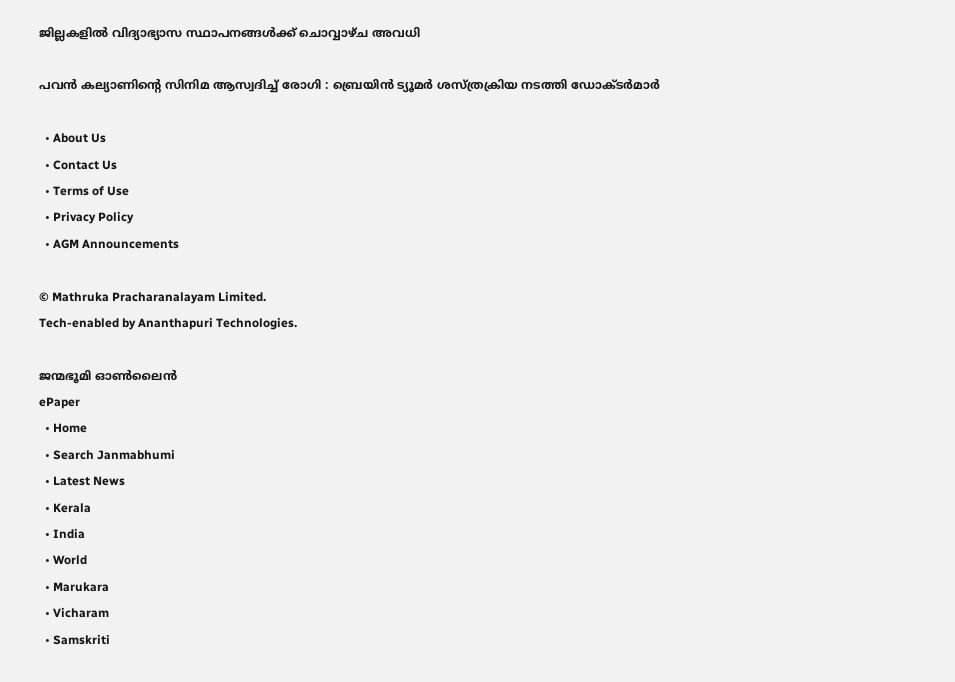ജില്ലകളില്‍ വിദ്യാഭ്യാസ സ്ഥാപനങ്ങള്‍ക്ക് ചൊവ്വാഴ്ച അവധി

പവൻ കല്യാണിന്റെ സിനിമ ആസ്വദിച്ച് രോഗി : ബ്രെയിൻ ട്യൂമർ ശസ്ത്രക്രിയ നടത്തി ഡോക്ടർമാർ

  • About Us
  • Contact Us
  • Terms of Use
  • Privacy Policy
  • AGM Announcements

© Mathruka Pracharanalayam Limited.
Tech-enabled by Ananthapuri Technologies.

ജന്മഭൂമി ഓണ്‍ലൈന്‍
ePaper
  • Home
  • Search Janmabhumi
  • Latest News
  • Kerala
  • India
  • World
  • Marukara
  • Vicharam
  • Samskriti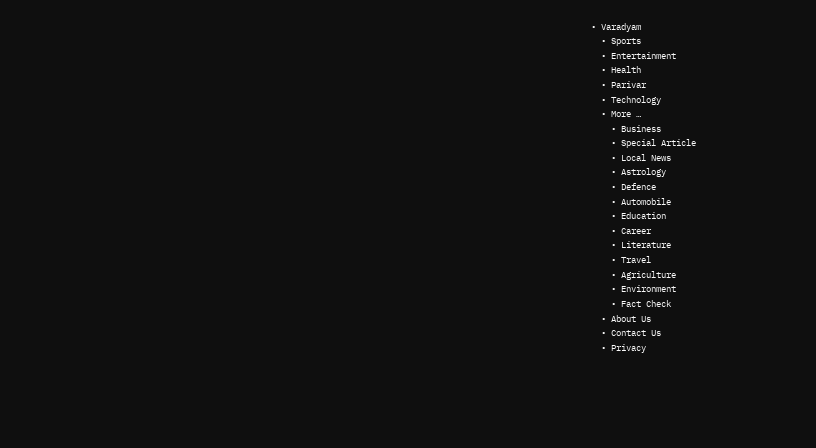• Varadyam
  • Sports
  • Entertainment
  • Health
  • Parivar
  • Technology
  • More …
    • Business
    • Special Article
    • Local News
    • Astrology
    • Defence
    • Automobile
    • Education
    • Career
    • Literature
    • Travel
    • Agriculture
    • Environment
    • Fact Check
  • About Us
  • Contact Us
  • Privacy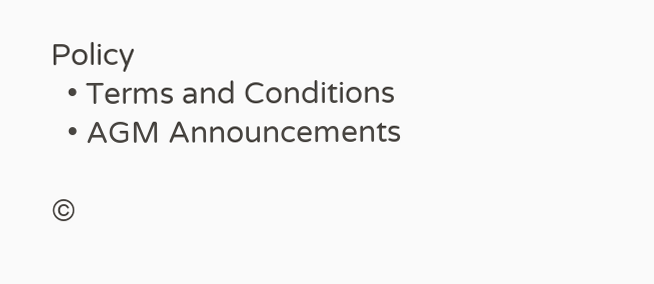Policy
  • Terms and Conditions
  • AGM Announcements

©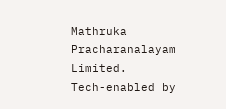Mathruka Pracharanalayam Limited.
Tech-enabled by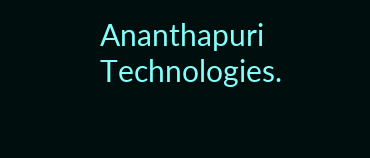Ananthapuri Technologies.